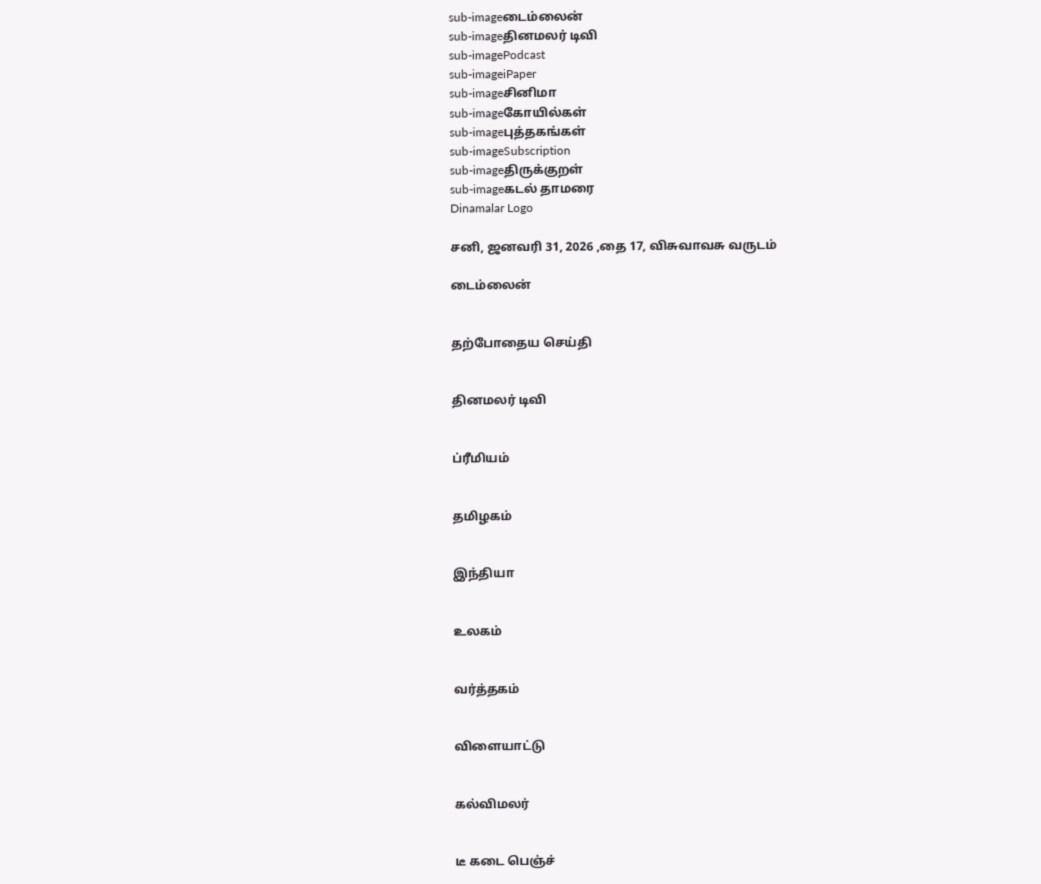sub-imageடைம்லைன்
sub-imageதினமலர் டிவி
sub-imagePodcast
sub-imageiPaper
sub-imageசினிமா
sub-imageகோயில்கள்
sub-imageபுத்தகங்கள்
sub-imageSubscription
sub-imageதிருக்குறள்
sub-imageகடல் தாமரை
Dinamalar Logo

சனி, ஜனவரி 31, 2026 ,தை 17, விசுவாவசு வருடம்

டைம்லைன்


தற்போதைய செய்தி


தினமலர் டிவி


ப்ரீமியம்


தமிழகம்


இந்தியா


உலகம்


வர்த்தகம்


விளையாட்டு


கல்விமலர்


டீ கடை பெஞ்ச்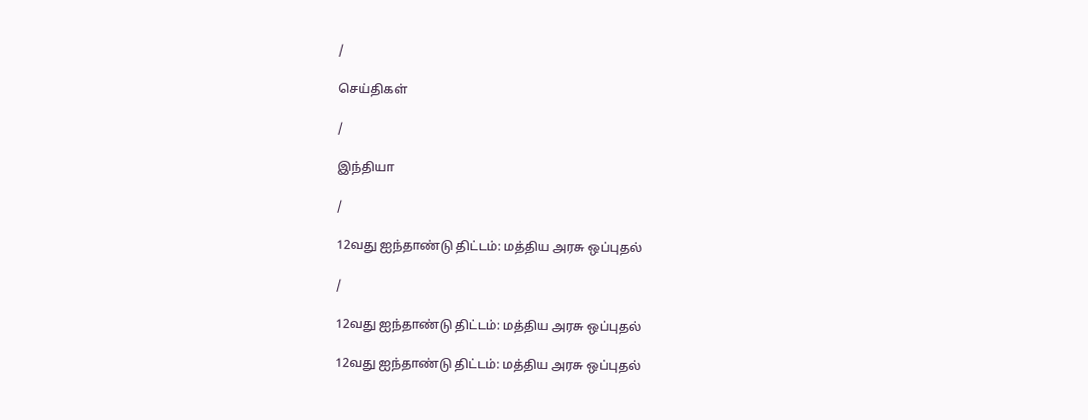/

செய்திகள்

/

இந்தியா

/

12வது ஐந்தாண்டு திட்டம்: மத்திய அரசு ஒப்புதல்

/

12வது ஐந்தாண்டு திட்டம்: மத்திய அரசு ஒப்புதல்

12வது ஐந்தாண்டு திட்டம்: மத்திய அரசு ஒப்புதல்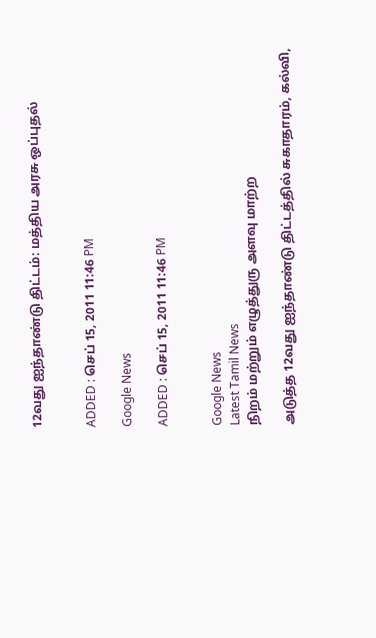12வது ஐந்தாண்டு திட்டம்: மத்திய அரசு ஒப்புதல்


ADDED : செப் 15, 2011 11:46 PM

Google News

ADDED : செப் 15, 2011 11:46 PM


Google News
Latest Tamil News
நிறம் மற்றும் எழுத்துரு அளவு மாற்ற

அடுத்த 12வது ஐந்தாண்டு திட்டத்தில் சுகாதாரம், கல்வி,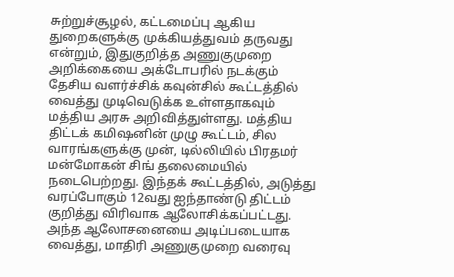சுற்றுச்சூழல், கட்டமைப்பு ஆகிய துறைகளுக்கு முக்கியத்துவம் தருவது என்றும், இதுகுறித்த அணுகுமுறை அறிக்கையை அக்டோபரில் நடக்கும் தேசிய வளர்ச்சிக் கவுன்சில் கூட்டத்தில் வைத்து முடிவெடுக்க உள்ளதாகவும் மத்திய அரசு அறிவித்துள்ளது. மத்திய திட்டக் கமிஷனின் முழு கூட்டம், சில வாரங்களுக்கு முன், டில்லியில் பிரதமர் மன்மோகன் சிங் தலைமையில் நடைபெற்றது. இந்தக் கூட்டத்தில், அடுத்து வரப்போகும் 12வது ஐந்தாண்டு திட்டம் குறித்து விரிவாக ஆலோசிக்கப்பட்டது. அந்த ஆலோசனையை அடிப்படையாக வைத்து, மாதிரி அணுகுமுறை வரைவு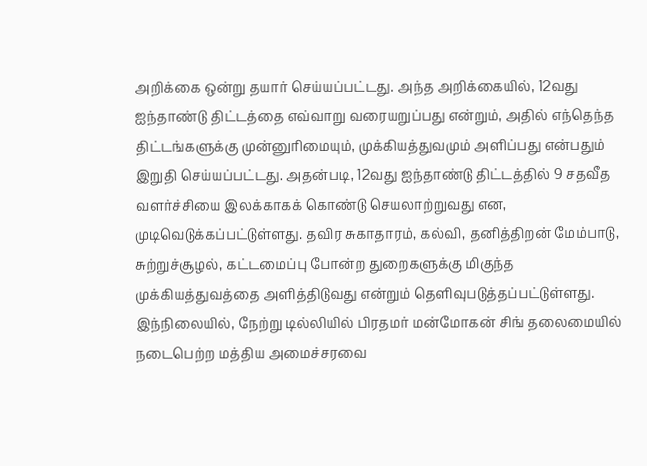அறிக்கை ஒன்று தயார் செய்யப்பட்டது. அந்த அறிக்கையில், 12வது ஐந்தாண்டு திட்டத்தை எவ்வாறு வரையறுப்பது என்றும், அதில் எந்தெந்த திட்டங்களுக்கு முன்னுரிமையும், முக்கியத்துவமும் அளிப்பது என்பதும் இறுதி செய்யப்பட்டது. அதன்படி, 12வது ஐந்தாண்டு திட்டத்தில் 9 சதவீத வளர்ச்சியை இலக்காகக் கொண்டு செயலாற்றுவது என, முடிவெடுக்கப்பட்டுள்ளது. தவிர சுகாதாரம், கல்வி, தனித்திறன் மேம்பாடு, சுற்றுச்சூழல், கட்டமைப்பு போன்ற துறைகளுக்கு மிகுந்த முக்கியத்துவத்தை அளித்திடுவது என்றும் தெளிவுபடுத்தப்பட்டுள்ளது. இந்நிலையில், நேற்று டில்லியில் பிரதமர் மன்மோகன் சிங் தலைமையில் நடைபெற்ற மத்திய அமைச்சரவை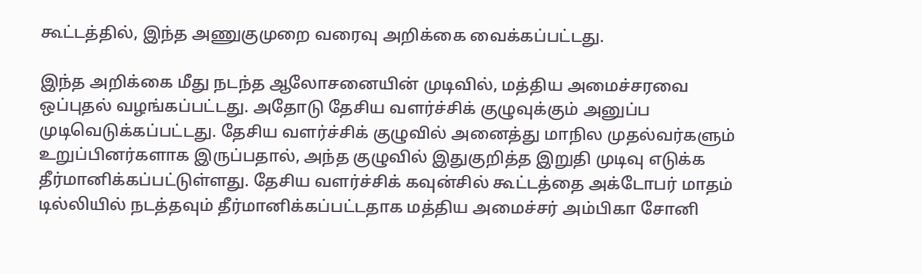கூட்டத்தில், இந்த அணுகுமுறை வரைவு அறிக்கை வைக்கப்பட்டது.

இந்த அறிக்கை மீது நடந்த ஆலோசனையின் முடிவில், மத்திய அமைச்சரவை ஒப்புதல் வழங்கப்பட்டது. அதோடு தேசிய வளர்ச்சிக் குழுவுக்கும் அனுப்ப முடிவெடுக்கப்பட்டது. தேசிய வளர்ச்சிக் குழுவில் அனைத்து மாநில முதல்வர்களும் உறுப்பினர்களாக இருப்பதால், அந்த குழுவில் இதுகுறித்த இறுதி முடிவு எடுக்க தீர்மானிக்கப்பட்டுள்ளது. தேசிய வளர்ச்சிக் கவுன்சில் கூட்டத்தை அக்டோபர் மாதம் டில்லியில் நடத்தவும் தீர்மானிக்கப்பட்டதாக மத்திய அமைச்சர் அம்பிகா சோனி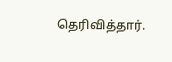தெரிவித்தார்.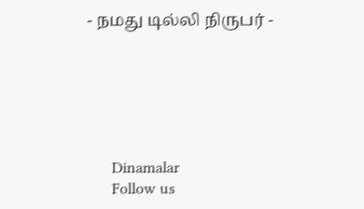- நமது டில்லி நிருபர் -






      Dinamalar
      Follow us